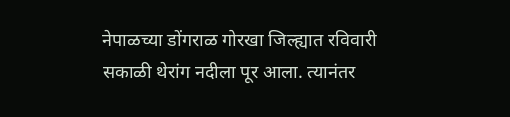नेपाळच्या डोंगराळ गोरखा जिल्ह्यात रविवारी सकाळी थेरांग नदीला पूर आला. त्यानंतर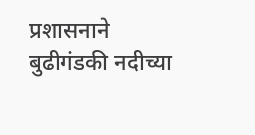प्रशासनाने बुढीगंडकी नदीच्या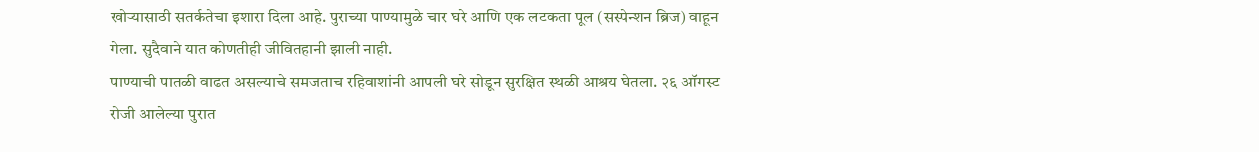खोऱ्यासाठी सतर्कतेचा इशारा दिला आहे. पुराच्या पाण्यामुळे चार घरे आणि एक लटकता पूल (सस्पेन्शन ब्रिज) वाहून गेला. सुदैवाने यात कोणतीही जीवितहानी झाली नाही.
पाण्याची पातळी वाढत असल्याचे समजताच रहिवाशांनी आपली घरे सोडून सुरक्षित स्थळी आश्रय घेतला. २६ ऑगस्ट रोजी आलेल्या पुरात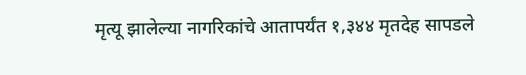मृत्यू झालेल्या नागरिकांचे आतापर्यंत १,३४४ मृतदेह सापडले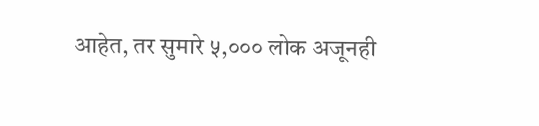आहेत, तर सुमारे ५,००० लोक अजूनही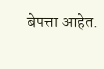बेपत्ता आहेत.